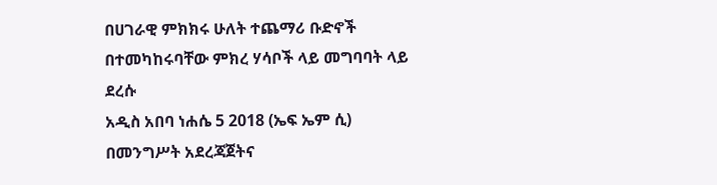በሀገራዊ ምክክሩ ሁለት ተጨማሪ ቡድኖች በተመካከሩባቸው ምክረ ሃሳቦች ላይ መግባባት ላይ ደረሱ
አዲስ አበባ ነሐሴ 5 2018 (ኤፍ ኤም ሲ) በመንግሥት አደረጃጀትና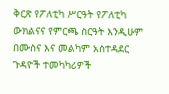ቅርጽ የፖለቲካ ሥርዓት የፖለቲካ ውክልናና የምርጫ ስርዓት እንዲሁም በሙስና እና መልካም አስተዳደር ጉዳዮች ተመካካሪዎች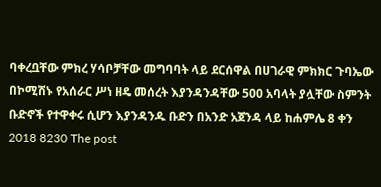ባቀረቧቸው ምክረ ሃሳቦቻቸው መግባባት ላይ ደርሰዋል በሀገራዊ ምክክር ጉባኤው በኮሚሽኑ የአሰራር ሥነ ዘዴ መሰረት እያንዳንዳቸው 500 አባላት ያሏቸው ስምንት ቡድኖች የተዋቀሩ ሲሆን እያንዳንዱ ቡድን በአንድ አጀንዳ ላይ ከሐምሌ 8 ቀን 2018 8230 The post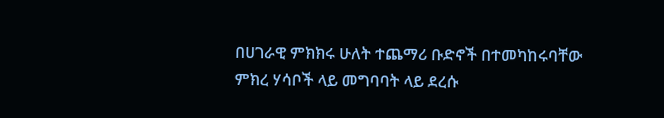በሀገራዊ ምክክሩ ሁለት ተጨማሪ ቡድኖች በተመካከሩባቸው ምክረ ሃሳቦች ላይ መግባባት ላይ ደረሱ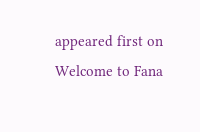appeared first on Welcome to Fana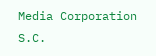Media Corporation S.C.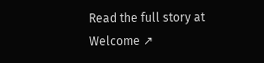Read the full story at Welcome ↗